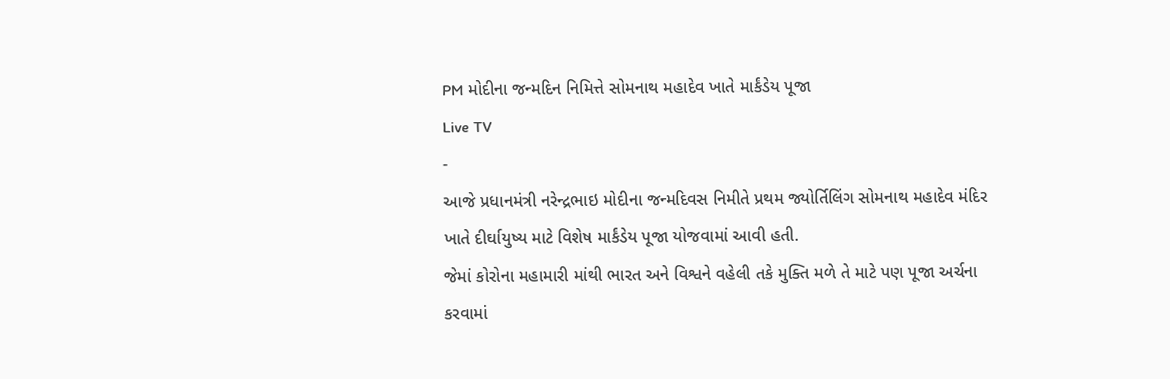PM મોદીના જન્મદિન નિમિત્તે સોમનાથ મહાદેવ ખાતે માર્કંડેય પૂજા
Live TV
-
આજે પ્રધાનમંત્રી નરેન્દ્રભાઇ મોદીના જન્મદિવસ નિમીતે પ્રથમ જ્યોર્તિલિંગ સોમનાથ મહાદેવ મંદિર ખાતે દીર્ઘાયુષ્ય માટે વિશેષ માર્કંડેય પૂજા યોજવામાં આવી હતી.
જેમાં કોરોના મહામારી માંથી ભારત અને વિશ્વને વહેલી તકે મુક્તિ મળે તે માટે પણ પૂજા અર્ચના કરવામાં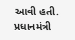આવી હતી. પ્રધાનમંત્રી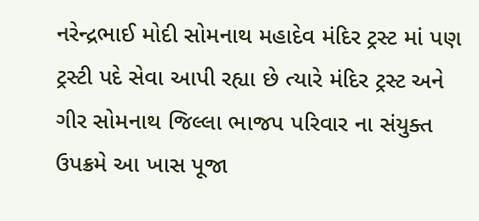નરેન્દ્રભાઈ મોદી સોમનાથ મહાદેવ મંદિર ટ્રસ્ટ માં પણ ટ્રસ્ટી પદે સેવા આપી રહ્યા છે ત્યારે મંદિર ટ્રસ્ટ અને ગીર સોમનાથ જિલ્લા ભાજપ પરિવાર ના સંયુક્ત ઉપક્રમે આ ખાસ પૂજા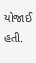યોજાઈ હતી.